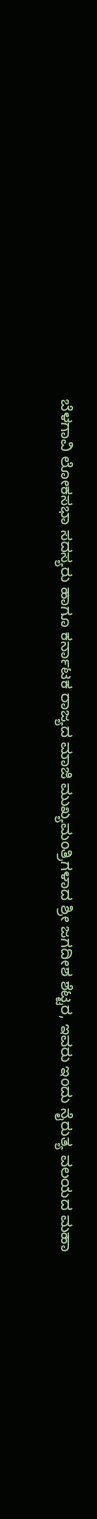ಬೆಳಗಾವಿ ಲೋಕಸಭಾ ಸದಸ್ಯರು ಹಾಗೂ ಕರ್ನಾಟಕ ರಾಜ್ಯದ ಮಾಜಿ ಮುಖ್ಯಮಂತ್ರಿಗಳಾದ ಶ್ರೀ ಜಗದೀಶ ಶೆಟ್ಟರ, ಇವರು ಇಂದು ನೈರುತ್ಯ ವಲಯದ ಮಹಾ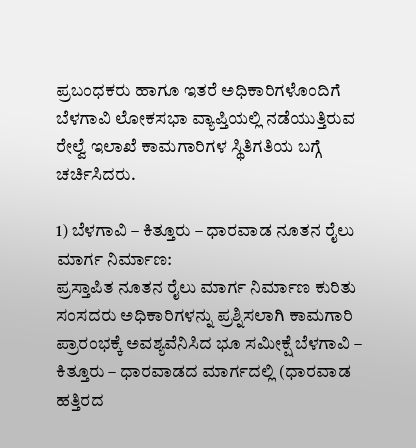ಪ್ರಬಂಧಕರು ಹಾಗೂ ಇತರೆ ಅಧಿಕಾರಿಗಳೊಂದಿಗೆ ಬೆಳಗಾವಿ ಲೋಕಸಭಾ ವ್ಯಾಪ್ತಿಯಲ್ಲಿ ನಡೆಯುತ್ತಿರುವ ರೇಲ್ವೆ ಇಲಾಖೆ ಕಾಮಗಾರಿಗಳ ಸ್ಥಿತಿಗತಿಯ ಬಗ್ಗೆ ಚರ್ಚಿಸಿದರು.

1) ಬೆಳಗಾವಿ – ಕಿತ್ತೂರು – ಧಾರವಾಡ ನೂತನ ರೈಲು ಮಾರ್ಗ ನಿರ್ಮಾಣ:
ಪ್ರಸ್ತಾಪಿತ ನೂತನ ರೈಲು ಮಾರ್ಗ ನಿರ್ಮಾಣ ಕುರಿತು ಸಂಸದರು ಅಧಿಕಾರಿಗಳನ್ನು ಪ್ರಶ್ನಿಸಲಾಗಿ ಕಾಮಗಾರಿ ಪ್ರಾರಂಭಕ್ಕೆ ಅವಶ್ಯವೆನಿಸಿದ ಭೂ ಸಮೀಕ್ಷೆ ಬೆಳಗಾವಿ – ಕಿತ್ತೂರು – ಧಾರವಾಡದ ಮಾರ್ಗದಲ್ಲಿ (ಧಾರವಾಡ ಹತ್ತಿರದ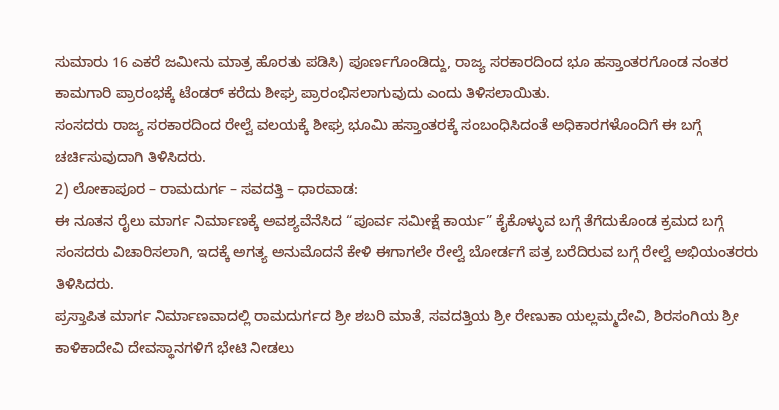ಸುಮಾರು 16 ಎಕರೆ ಜಮೀನು ಮಾತ್ರ ಹೊರತು ಪಡಿಸಿ) ಪೂರ್ಣಗೊಂಡಿದ್ದು, ರಾಜ್ಯ ಸರಕಾರದಿಂದ ಭೂ ಹಸ್ತಾಂತರಗೊಂಡ ನಂತರ ಕಾಮಗಾರಿ ಪ್ರಾರಂಭಕ್ಕೆ ಟೆಂಡರ್ ಕರೆದು ಶೀಘ್ರ ಪ್ರಾರಂಭಿಸಲಾಗುವುದು ಎಂದು ತಿಳಿಸಲಾಯಿತು.
ಸಂಸದರು ರಾಜ್ಯ ಸರಕಾರದಿಂದ ರೇಲ್ವೆ ವಲಯಕ್ಕೆ ಶೀಘ್ರ ಭೂಮಿ ಹಸ್ತಾಂತರಕ್ಕೆ ಸಂಬಂಧಿಸಿದಂತೆ ಅಧಿಕಾರಗಳೊಂದಿಗೆ ಈ ಬಗ್ಗೆ ಚರ್ಚಿಸುವುದಾಗಿ ತಿಳಿಸಿದರು.
2) ಲೋಕಾಪೂರ – ರಾಮದುರ್ಗ – ಸವದತ್ತಿ – ಧಾರವಾಡ:
ಈ ನೂತನ ರೈಲು ಮಾರ್ಗ ನಿರ್ಮಾಣಕ್ಕೆ ಅವಶ್ಯವೆನೆಸಿದ “ಪೂರ್ವ ಸಮೀಕ್ಷೆ ಕಾರ್ಯ” ಕೈಕೊಳ್ಳುವ ಬಗ್ಗೆ ತೆಗೆದುಕೊಂಡ ಕ್ರಮದ ಬಗ್ಗೆ ಸಂಸದರು ವಿಚಾರಿಸಲಾಗಿ, ಇದಕ್ಕೆ ಅಗತ್ಯ ಅನುಮೊದನೆ ಕೇಳಿ ಈಗಾಗಲೇ ರೇಲ್ವೆ ಬೋರ್ಡಗೆ ಪತ್ರ ಬರೆದಿರುವ ಬಗ್ಗೆ ರೇಲ್ವೆ ಅಭಿಯಂತರರು ತಿಳಿಸಿದರು.
ಪ್ರಸ್ತಾಪಿತ ಮಾರ್ಗ ನಿರ್ಮಾಣವಾದಲ್ಲಿ ರಾಮದುರ್ಗದ ಶ್ರೀ ಶಬರಿ ಮಾತೆ, ಸವದತ್ತಿಯ ಶ್ರೀ ರೇಣುಕಾ ಯಲ್ಲಮ್ಮದೇವಿ, ಶಿರಸಂಗಿಯ ಶ್ರೀ ಕಾಳಿಕಾದೇವಿ ದೇವಸ್ಥಾನಗಳಿಗೆ ಭೇಟಿ ನೀಡಲು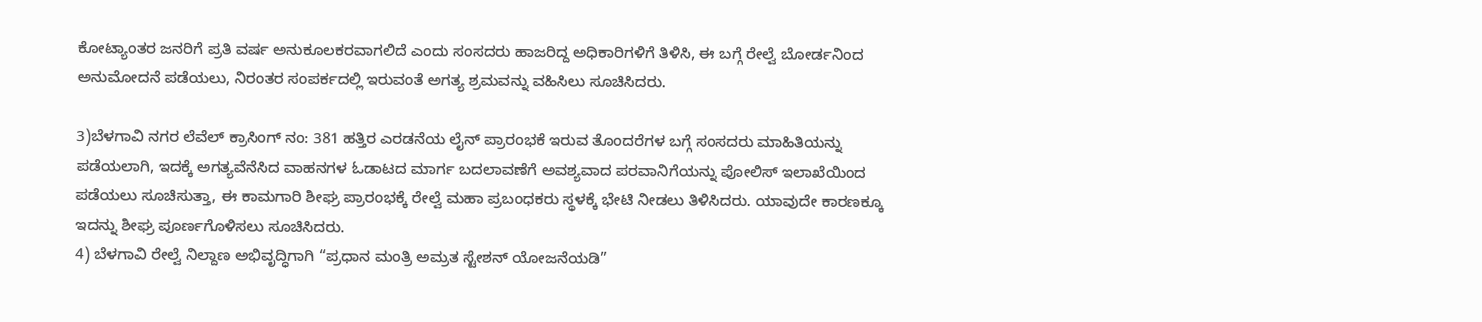ಕೋಟ್ಯಾಂತರ ಜನರಿಗೆ ಪ್ರತಿ ವರ್ಷ ಅನುಕೂಲಕರವಾಗಲಿದೆ ಎಂದು ಸಂಸದರು ಹಾಜರಿದ್ದ ಅಧಿಕಾರಿಗಳಿಗೆ ತಿಳಿಸಿ, ಈ ಬಗ್ಗೆ ರೇಲ್ವೆ ಬೋರ್ಡನಿಂದ ಅನುಮೋದನೆ ಪಡೆಯಲು, ನಿರಂತರ ಸಂಪರ್ಕದಲ್ಲಿ ಇರುವಂತೆ ಅಗತ್ಯ ಶ್ರಮವನ್ನು ವಹಿಸಿಲು ಸೂಚಿಸಿದರು.

3)ಬೆಳಗಾವಿ ನಗರ ಲೆವೆಲ್ ಕ್ರಾಸಿಂಗ್ ನಂ: 381 ಹತ್ತಿರ ಎರಡನೆಯ ಲೈನ್ ಪ್ರಾರಂಭಕೆ ಇರುವ ತೊಂದರೆಗಳ ಬಗ್ಗೆ ಸಂಸದರು ಮಾಹಿತಿಯನ್ನು ಪಡೆಯಲಾಗಿ, ಇದಕ್ಕೆ ಅಗತ್ಯವೆನೆಸಿದ ವಾಹನಗಳ ಓಡಾಟದ ಮಾರ್ಗ ಬದಲಾವಣೆಗೆ ಅವಶ್ಯವಾದ ಪರವಾನಿಗೆಯನ್ನು ಪೋಲಿಸ್ ಇಲಾಖೆಯಿಂದ ಪಡೆಯಲು ಸೂಚಿಸುತ್ತಾ, ಈ ಕಾಮಗಾರಿ ಶೀಘ್ರ ಪ್ರಾರಂಭಕ್ಕೆ ರೇಲ್ವೆ ಮಹಾ ಪ್ರಬಂಧಕರು ಸ್ಥಳಕ್ಕೆ ಭೇಟಿ ನೀಡಲು ತಿಳಿಸಿದರು. ಯಾವುದೇ ಕಾರಣಕ್ಕೂ ಇದನ್ನು ಶೀಘ್ರ ಪೂರ್ಣಗೊಳಿಸಲು ಸೂಚಿಸಿದರು.
4) ಬೆಳಗಾವಿ ರೇಲ್ವೆ ನಿಲ್ದಾಣ ಅಭಿವೃದ್ಧಿಗಾಗಿ “ಪ್ರಧಾನ ಮಂತ್ರಿ ಅಮ್ರತ ಸ್ಟೇಶನ್ ಯೋಜನೆಯಡಿ”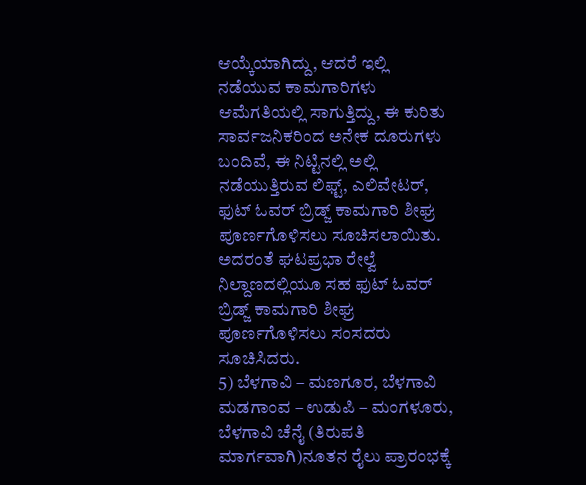ಆಯ್ಕೆಯಾಗಿದ್ದು, ಆದರೆ ಇಲ್ಲಿ ನಡೆಯುವ ಕಾಮಗಾರಿಗಳು ಆಮೆಗತಿಯಲ್ಲಿ ಸಾಗುತ್ತಿದ್ದು, ಈ ಕುರಿತು ಸಾರ್ವಜನಿಕರಿಂದ ಅನೇಕ ದೂರುಗಳು ಬಂದಿವೆ, ಈ ನಿಟ್ಟಿನಲ್ಲಿ ಅಲ್ಲಿ ನಡೆಯುತ್ತಿರುವ ಲಿಫ್ಟ್, ಎಲಿವೇಟರ್, ಫುಟ್ ಓವರ್ ಬ್ರಿಡ್ಜ್ ಕಾಮಗಾರಿ ಶೀಘ್ರ ಪೂರ್ಣಗೊಳಿಸಲು ಸೂಚಿಸಲಾಯಿತು. ಅದರಂತೆ ಘಟಪ್ರಭಾ ರೇಲ್ವೆ ನಿಲ್ದಾಣದಲ್ಲಿಯೂ ಸಹ ಫುಟ್ ಓವರ್ ಬ್ರಿಡ್ಜ್ ಕಾಮಗಾರಿ ಶೀಘ್ರ ಪೂರ್ಣಗೊಳಿಸಲು ಸಂಸದರು ಸೂಚಿಸಿದರು.
5) ಬೆಳಗಾವಿ – ಮಣಗೂರ, ಬೆಳಗಾವಿ ಮಡಗಾಂವ – ಉಡುಪಿ – ಮಂಗಳೂರು, ಬೆಳಗಾವಿ ಚೆನೈ (ತಿರುಪತಿ ಮಾರ್ಗವಾಗಿ)ನೂತನ ರೈಲು ಪ್ರಾರಂಭಕ್ಕೆ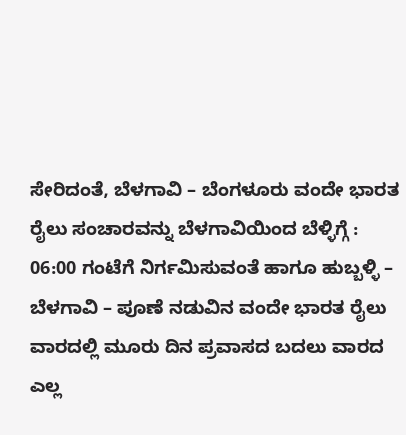ಸೇರಿದಂತೆ, ಬೆಳಗಾವಿ – ಬೆಂಗಳೂರು ವಂದೇ ಭಾರತ ರೈಲು ಸಂಚಾರವನ್ನು ಬೆಳಗಾವಿಯಿಂದ ಬೆಳ್ಳಿಗ್ಗೆ : 06:00 ಗಂಟೆಗೆ ನಿರ್ಗಮಿಸುವಂತೆ ಹಾಗೂ ಹುಬ್ಬಳ್ಳಿ – ಬೆಳಗಾವಿ – ಪೂಣೆ ನಡುವಿನ ವಂದೇ ಭಾರತ ರೈಲು ವಾರದಲ್ಲಿ ಮೂರು ದಿನ ಪ್ರವಾಸದ ಬದಲು ವಾರದ ಎಲ್ಲ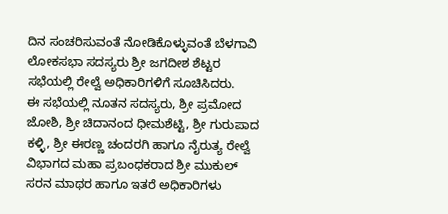ದಿನ ಸಂಚರಿಸುವಂತೆ ನೋಡಿಕೊಳ್ಳುವಂತೆ ಬೆಳಗಾವಿ ಲೋಕಸಭಾ ಸದಸ್ಯರು ಶ್ರೀ ಜಗದೀಶ ಶೆಟ್ಟರ ಸಭೆಯಲ್ಲಿ ರೇಲ್ವೆ ಅಧಿಕಾರಿಗಳಿಗೆ ಸೂಚಿಸಿದರು.
ಈ ಸಭೆಯಲ್ಲಿ ನೂತನ ಸದಸ್ಯರು, ಶ್ರೀ ಪ್ರಮೋದ ಜೋಶಿ, ಶ್ರೀ ಚಿದಾನಂದ ಧೀಮಶೆಟ್ಟಿ, ಶ್ರೀ ಗುರುಪಾದ ಕಳ್ಳಿ, ಶ್ರೀ ಈರಣ್ಣ ಚಂದರಗಿ ಹಾಗೂ ನೈರುತ್ಯ ರೇಲ್ವೆ ವಿಭಾಗದ ಮಹಾ ಪ್ರಬಂಧಕರಾದ ಶ್ರೀ ಮುಕುಲ್ ಸರನ ಮಾಥರ ಹಾಗೂ ಇತರೆ ಅಧಿಕಾರಿಗಳು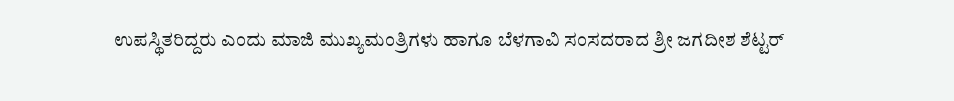ಉಪಸ್ಥಿತರಿದ್ದರು ಎಂದು ಮಾಜಿ ಮುಖ್ಯಮಂತ್ರಿಗಳು ಹಾಗೂ ಬೆಳಗಾವಿ ಸಂಸದರಾದ ಶ್ರೀ ಜಗದೀಶ ಶೆಟ್ಟರ್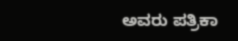ಅವರು ಪತ್ರಿಕಾ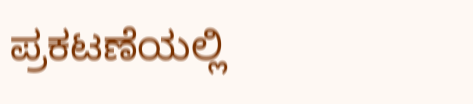ಪ್ರಕಟಣೆಯಲ್ಲಿ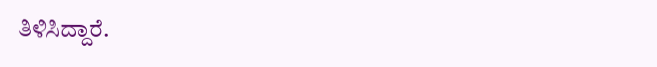ತಿಳಿಸಿದ್ದಾರೆ.